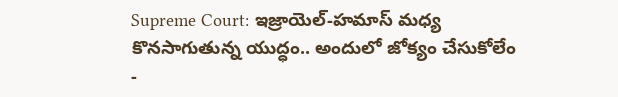Supreme Court: ఇజ్రాయెల్-హమాస్ మధ్య కొనసాగుతున్న యుద్ధం.. అందులో జోక్యం చేసుకోలేం
-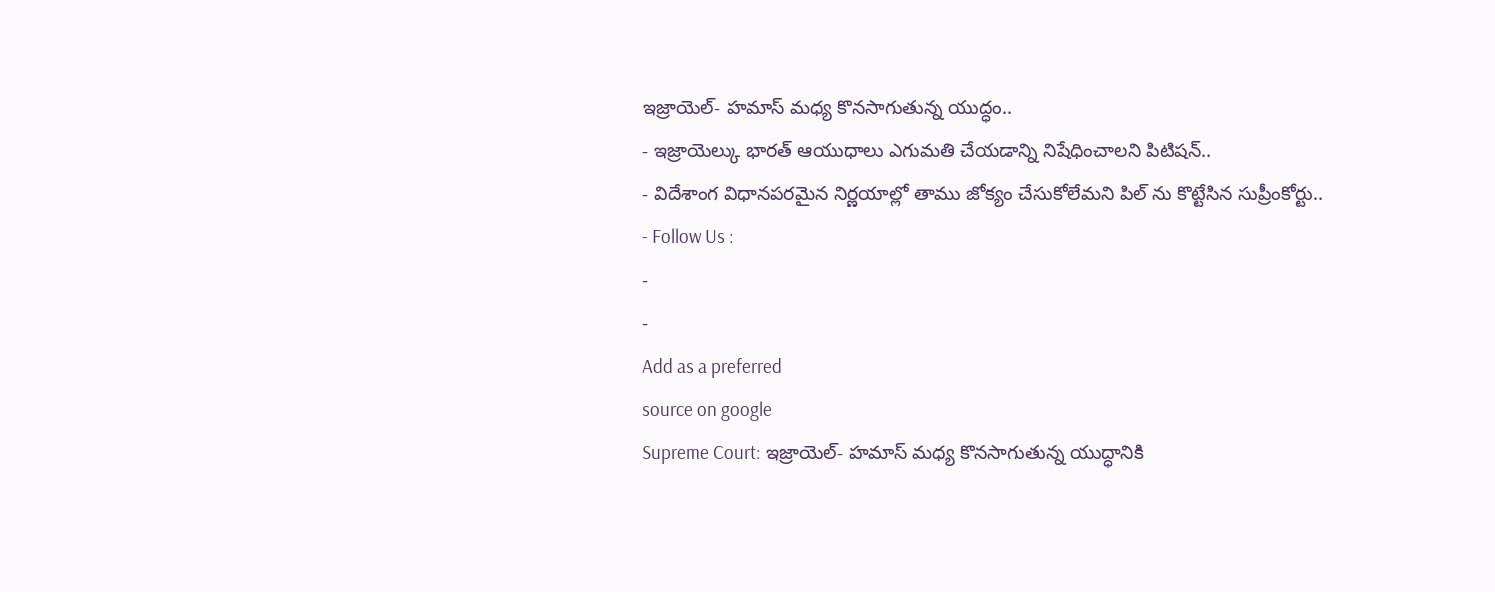ఇజ్రాయెల్- హమాస్ మధ్య కొనసాగుతున్న యుద్ధం..
- ఇజ్రాయెల్కు భారత్ ఆయుధాలు ఎగుమతి చేయడాన్ని నిషేధించాలని పిటిషన్..
- విదేశాంగ విధానపరమైన నిర్ణయాల్లో తాము జోక్యం చేసుకోలేమని పిల్ ను కొట్టేసిన సుప్రీంకోర్టు..
- Follow Us :
-
-
Add as a preferred
source on google
Supreme Court: ఇజ్రాయెల్- హమాస్ మధ్య కొనసాగుతున్న యుద్ధానికి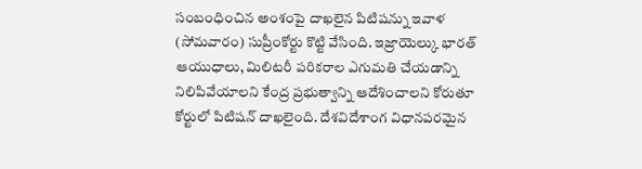సంబంధించిన అంశంపై దాఖలైన పిటిషన్ను ఇవాళ (సోమవారం) సుప్రీంకోర్టు కొట్టి వేసింది. ఇజ్రాయెల్కు భారత్ ఆయుధాలు, మిలిటరీ పరికరాల ఎగుమతి చేయడాన్ని నిలిపివేయాలని కేంద్ర ప్రభుత్వాన్ని ఆదేశించాలని కోరుతూ కోర్టులో పిటిషన్ దాఖలైంది. దేశవిదేశాంగ విధానపరమైన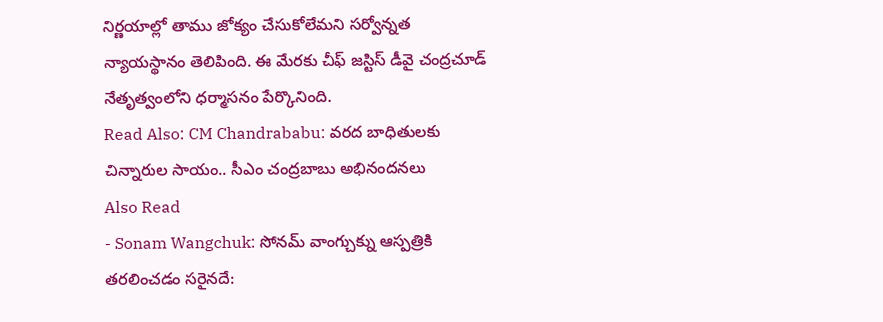నిర్ణయాల్లో తాము జోక్యం చేసుకోలేమని సర్వోన్నత న్యాయస్థానం తెలిపింది. ఈ మేరకు చీఫ్ జస్టిస్ డీవై చంద్రచూడ్ నేతృత్వంలోని ధర్మాసనం పేర్కొనింది.
Read Also: CM Chandrababu: వరద బాధితులకు చిన్నారుల సాయం.. సీఎం చంద్రబాబు అభినందనలు
Also Read
- Sonam Wangchuk: సోనమ్ వాంగ్చుక్ను ఆస్పత్రికి తరలించడం సరైనదే: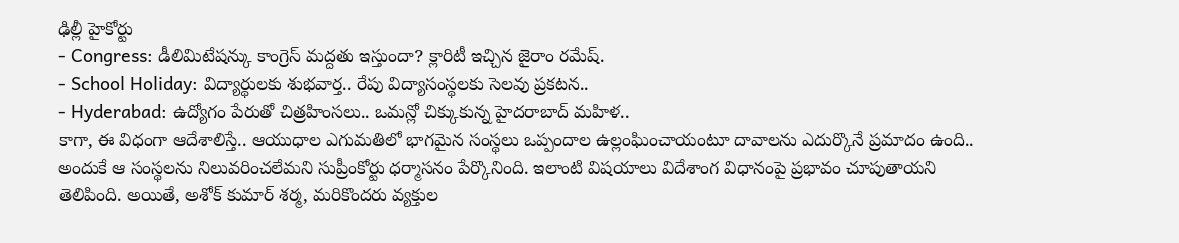ఢిల్లీ హైకోర్టు
- Congress: డీలిమిటేషన్కు కాంగ్రెస్ మద్దతు ఇస్తుందా? క్లారిటీ ఇచ్చిన జైరాం రమేష్.
- School Holiday: విద్యార్థులకు శుభవార్త.. రేపు విద్యాసంస్థలకు సెలవు ప్రకటన..
- Hyderabad: ఉద్యోగం పేరుతో చిత్రహింసలు.. ఒమన్లో చిక్కుకున్న హైదరాబాద్ మహిళ..
కాగా, ఈ విధంగా ఆదేశాలిస్తే.. ఆయుధాల ఎగుమతిలో భాగమైన సంస్థలు ఒప్పందాల ఉల్లంఘించాయంటూ దావాలను ఎదుర్కొనే ప్రమాదం ఉంది.. అందుకే ఆ సంస్థలను నిలువరించలేమని సుప్రీంకోర్టు ధర్మాసనం పేర్కొనింది. ఇలాంటి విషయాలు విదేశాంగ విధానంపై ప్రభావం చూపుతాయని తెలిపింది. అయితే, అశోక్ కుమార్ శర్మ, మరికొందరు వ్యక్తుల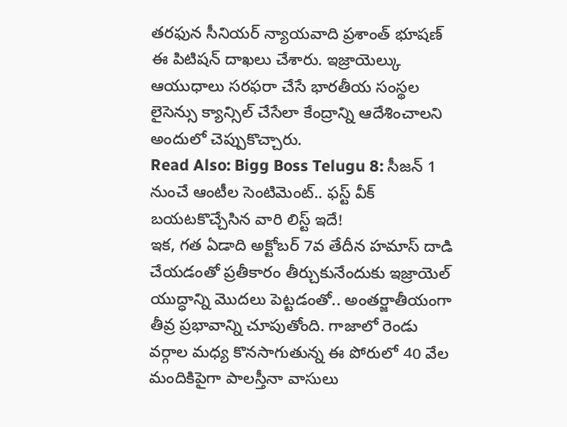తరఫున సీనియర్ న్యాయవాది ప్రశాంత్ భూషణ్ ఈ పిటిషన్ దాఖలు చేశారు. ఇజ్రాయెల్కు ఆయుధాలు సరఫరా చేసే భారతీయ సంస్థల లైసెన్సు క్యాన్సిల్ చేసేలా కేంద్రాన్ని ఆదేశించాలని అందులో చెప్పుకొచ్చారు.
Read Also: Bigg Boss Telugu 8: సీజన్ 1 నుంచే ఆంటీల సెంటిమెంట్.. ఫస్ట్ వీక్ బయటకొచ్చేసిన వారి లిస్ట్ ఇదే!
ఇక, గత ఏడాది అక్టోబర్ 7వ తేదీన హమాస్ దాడి చేయడంతో ప్రతీకారం తీర్చుకునేందుకు ఇజ్రాయెల్ యుద్ధాన్ని మొదలు పెట్టడంతో.. అంతర్జాతీయంగా తీవ్ర ప్రభావాన్ని చూపుతోంది. గాజాలో రెండు వర్గాల మధ్య కొనసాగుతున్న ఈ పోరులో 40 వేల మందికిపైగా పాలస్తీనా వాసులు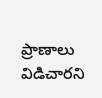ప్రాణాలు విడిచారని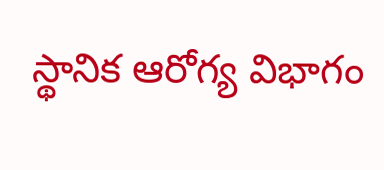స్థానిక ఆరోగ్య విభాగం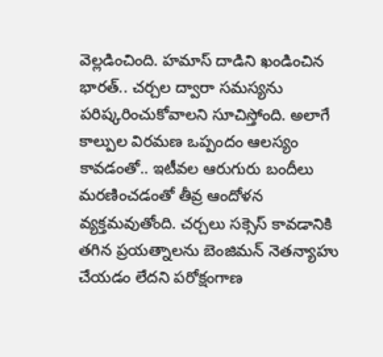వెల్లడించింది. హమాస్ దాడిని ఖండించిన భారత్.. చర్చల ద్వారా సమస్యను పరిష్కరించుకోవాలని సూచిస్తోంది. అలాగే కాల్పుల విరమణ ఒప్పందం ఆలస్యం కావడంతో.. ఇటీవల ఆరుగురు బందీలు మరణించడంతో తీవ్ర ఆందోళన వ్యక్తమవుతోంది. చర్చలు సక్సెస్ కావడానికి తగిన ప్రయత్నాలను బెంజిమన్ నెతన్యాహు చేయడం లేదని పరోక్షంగాణ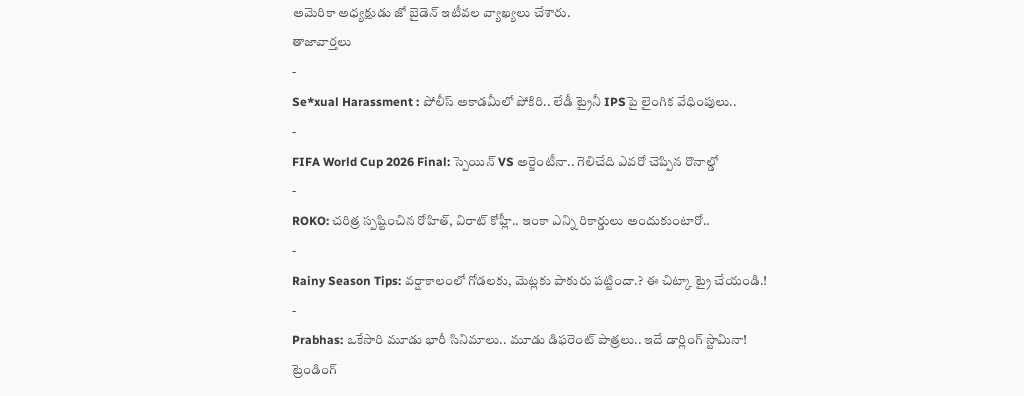అమెరికా అధ్యక్షుడు జో బైడెన్ ఇటీవల వ్యాఖ్యలు చేశారు.
తాజావార్తలు
-
Se*xual Harassment : పోలీస్ అకాడమీలో పోకిరి.. లేడీ ట్రైనీ IPSపై లైంగిక వేధింపులు..
-
FIFA World Cup 2026 Final: స్పెయిన్ VS అర్జెంటీనా.. గెలిచేది ఎవరో చెప్పిన రొనాల్డో
-
ROKO: చరిత్ర స్పష్టించిన రోహిత్, విరాట్ కోహ్లీ.. ఇంకా ఎన్ని రికార్డులు అందుకుంటారో..
-
Rainy Season Tips: వర్షాకాలంలో గోడలకు, మెట్లకు పాకురు పట్టిందా.? ఈ చిట్కా ట్రై చేయండి.!
-
Prabhas: ఒకేసారి మూడు భారీ సినిమాలు.. మూడు డిఫరెంట్ పాత్రలు.. ఇదే డార్లింగ్ స్టామినా!
ట్రెండింగ్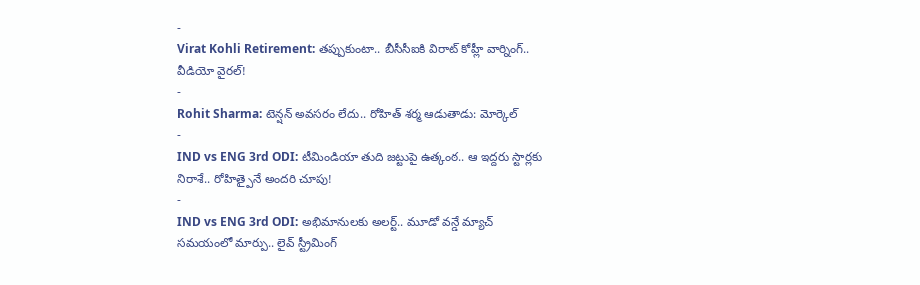-
Virat Kohli Retirement: తప్పుకుంటా.. బీసీసీఐకి విరాట్ కోహ్లీ వార్నింగ్.. వీడియో వైరల్!
-
Rohit Sharma: టెన్షన్ అవసరం లేదు.. రోహిత్ శర్మ ఆడుతాడు: మోర్కెల్
-
IND vs ENG 3rd ODI: టీమిండియా తుది జట్టుపై ఉత్కంఠ.. ఆ ఇద్దరు స్టార్లకు నిరాశే.. రోహిత్పైనే అందరి చూపు!
-
IND vs ENG 3rd ODI: అభిమానులకు అలర్ట్.. మూడో వన్డే మ్యాచ్ సమయంలో మార్పు.. లైవ్ స్ట్రీమింగ్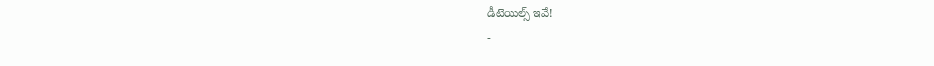డీటెయిల్స్ ఇవే!
-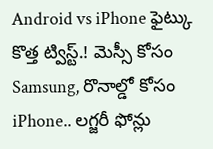Android vs iPhone ఫైట్కు కొత్త ట్విస్ట్.! మెస్సీ కోసం Samsung, రొనాల్డో కోసం iPhone.. లగ్జరీ ఫోన్లు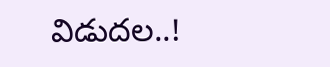విడుదల..!